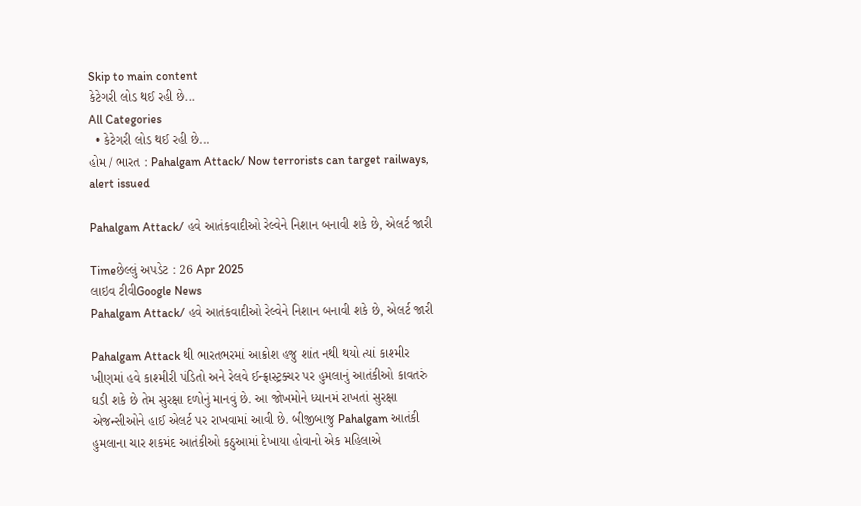Skip to main content
કેટેગરી લોડ થઈ રહી છે...
All Categories
  • કેટેગરી લોડ થઈ રહી છે...
હોમ / ભારત : Pahalgam Attack/ Now terrorists can target railways, alert issued

Pahalgam Attack/ હવે આતંકવાદીઓ રેલ્વેને નિશાન બનાવી શકે છે, એલર્ટ જારી

Timeછેલ્લું અપડેટ : 26 Apr 2025
લાઇવ ટીવીGoogle News
Pahalgam Attack/ હવે આતંકવાદીઓ રેલ્વેને નિશાન બનાવી શકે છે, એલર્ટ જારી

Pahalgam Attack થી ભારતભરમાં આક્રોશ હજુ શાંત નથી થયો ત્યાં કાશ્મીર ખીણમાં હવે કાશ્મીરી પંડિતો અને રેલવે ઈન્ફ્રાસ્ટ્રક્ચર પર હુમલાનું આતંકીઓ કાવતરું ઘડી શકે છે તેમ સુરક્ષા દળોનું માનવું છે. આ જોખમોને ધ્યાનમં રાખતાં સુરક્ષા એજન્સીઓને હાઈ એલર્ટ પર રાખવામાં આવી છે. બીજીબાજુ Pahalgam આતંકી હુમલાના ચાર શકમંદ આતંકીઓ કઠુઆમાં દેખાયા હોવાનો એક મહિલાએ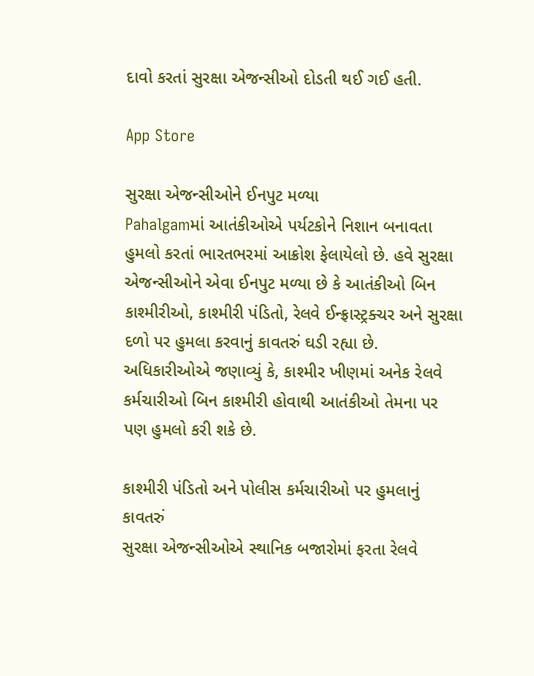દાવો કરતાં સુરક્ષા એજન્સીઓ દોડતી થઈ ગઈ હતી.

App Store

સુરક્ષા એજન્સીઓને ઈનપુટ મળ્યા
Pahalgamમાં આતંકીઓએ પર્યટકોને નિશાન બનાવતા હુમલો કરતાં ભારતભરમાં આક્રોશ ફેલાયેલો છે. હવે સુરક્ષા એજન્સીઓને એવા ઈનપુટ મળ્યા છે કે આતંકીઓ બિન કાશ્મીરીઓ, કાશ્મીરી પંડિતો, રેલવે ઈન્ફ્રાસ્ટ્રક્ચર અને સુરક્ષા દળો પર હુમલા કરવાનું કાવતરું ઘડી રહ્યા છે. અધિકારીઓએ જણાવ્યું કે, કાશ્મીર ખીણમાં અનેક રેલવે કર્મચારીઓ બિન કાશ્મીરી હોવાથી આતંકીઓ તેમના પર પણ હુમલો કરી શકે છે.

કાશ્મીરી પંડિતો અને પોલીસ કર્મચારીઓ પર હુમલાનું કાવતરું
સુરક્ષા એજન્સીઓએ સ્થાનિક બજારોમાં ફરતા રેલવે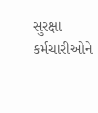સુરક્ષા કર્મચારીઓને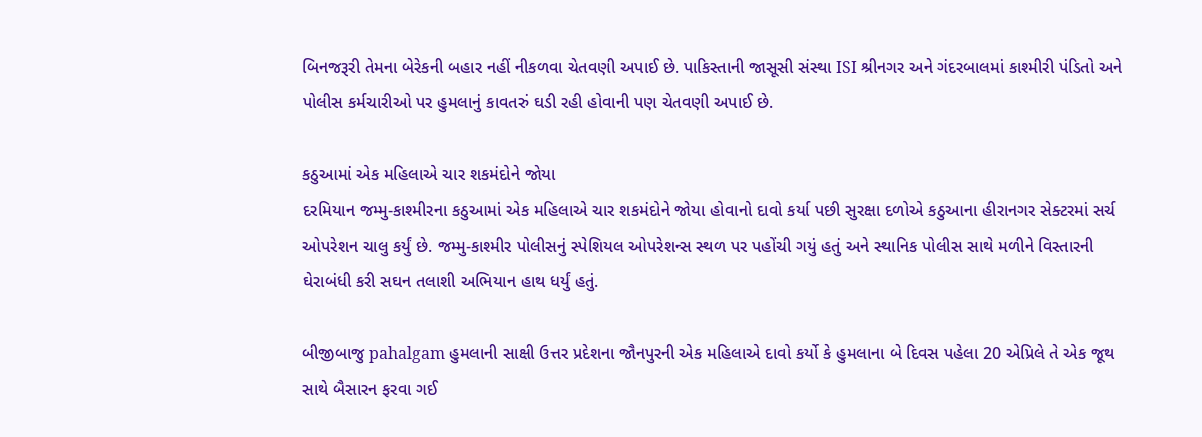બિનજરૂરી તેમના બેરેકની બહાર નહીં નીકળવા ચેતવણી અપાઈ છે. પાકિસ્તાની જાસૂસી સંસ્થા ISI શ્રીનગર અને ગંદરબાલમાં કાશ્મીરી પંડિતો અને પોલીસ કર્મચારીઓ પર હુમલાનું કાવતરું ઘડી રહી હોવાની પણ ચેતવણી અપાઈ છે.

કઠુઆમાં એક મહિલાએ ચાર શકમંદોને જોયા
દરમિયાન જમ્મુ-કાશ્મીરના કઠુઆમાં એક મહિલાએ ચાર શકમંદોને જોયા હોવાનો દાવો કર્યા પછી સુરક્ષા દળોએ કઠુઆના હીરાનગર સેક્ટરમાં સર્ચ ઓપરેશન ચાલુ કર્યું છે. જમ્મુ-કાશ્મીર પોલીસનું સ્પેશિયલ ઓપરેશન્સ સ્થળ પર પહોંચી ગયું હતું અને સ્થાનિક પોલીસ સાથે મળીને વિસ્તારની ઘેરાબંધી કરી સઘન તલાશી અભિયાન હાથ ધર્યું હતું.

બીજીબાજુ pahalgam હુમલાની સાક્ષી ઉત્તર પ્રદેશના જૌનપુરની એક મહિલાએ દાવો કર્યો કે હુમલાના બે દિવસ પહેલા 20 એપ્રિલે તે એક જૂથ સાથે બૈસારન ફરવા ગઈ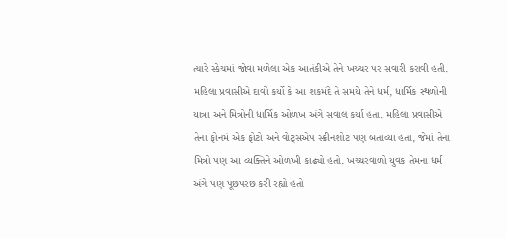ત્યારે સ્કેચમાં જોવા મળેલા એક આતંકીએ તેને ખચ્ચર પર સવારી કરાવી હતી. મહિલા પ્રવાસીએ દાવો કર્યો કે આ શકમંદે તે સમયે તેને ધર્મ, ધાર્મિક સ્થળોની યાત્રા અને મિત્રોની ધાર્મિક ઓળખ અંગે સવાલ કર્યા હતા. મહિલા પ્રવાસીએ તેના ફોનમં એક ફોટો અને વોટ્સએપ સ્ક્રીનશોટ પણ બતાવ્યા હતા, જેમાં તેના મિત્રો પણ આ વ્યક્તિને ઓળખી કાઢ્યો હતો. ખચ્ચરવાળો યુવક તેમના ધર્મ અંગે પણ પૂછપરછ કરી રહ્યો હતો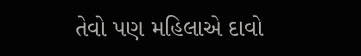તેવો પણ મહિલાએ દાવો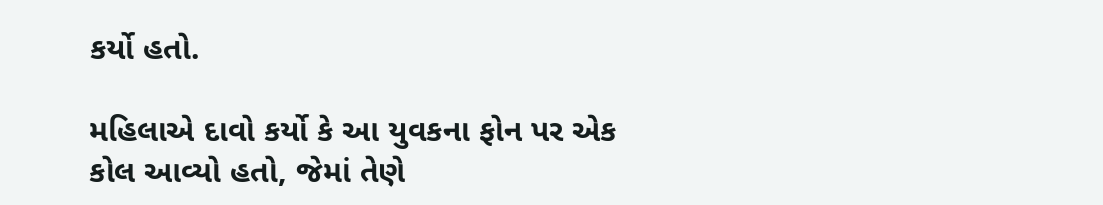કર્યો હતો.

મહિલાએ દાવો કર્યો કે આ યુવકના ફોન પર એક કોલ આવ્યો હતો, જેમાં તેણે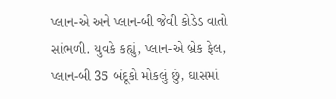પ્લાન-એ અને પ્લાન-બી જેવી કોડેડ વાતો સાંભળી. યુવકે કહ્યું, પ્લાન-એ બ્રેક ફેલ, પ્લાન-બી 35 બંદૂકો મોકલું છું, ઘાસમાં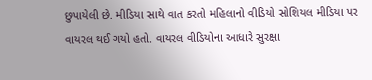છુપાયેલી છે. મીડિયા સાથે વાત કરતો મહિલાનો વીડિયો સોશિયલ મીડિયા પર વાયરલ થઈ ગયો હતો. વાયરલ વીડિયોના આધારે સુરક્ષા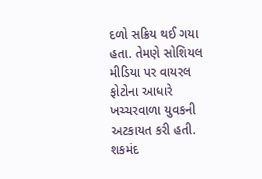દળો સક્રિય થઈ ગયા હતા. તેમણે સોશિયલ મીડિયા પર વાયરલ ફોટોના આધારે ખચ્ચરવાળા યુવકની અટકાયત કરી હતી. શકમંદ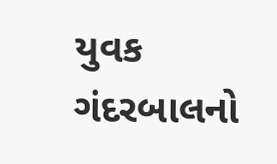યુવક ગંદરબાલનો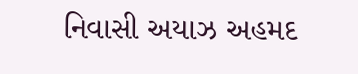નિવાસી અયાઝ અહમદ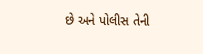છે અને પોલીસ તેની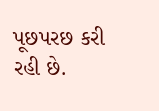પૂછપરછ કરી રહી છે.